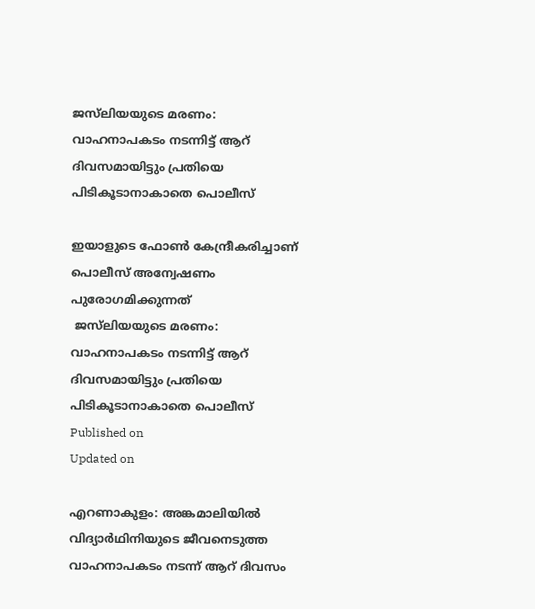ജസ്‌ലിയയുടെ മരണം: വാഹനാപകടം നടന്നിട്ട് ആറ് ദിവസമായിട്ടും പ്രതിയെ പിടികൂടാനാകാതെ പൊലീസ്

ഇയാളുടെ ഫോൺ കേന്ദ്രീകരിച്ചാണ് പൊലീസ് അന്വേഷണം പുരോഗമിക്കുന്നത്
 ജസ്‌ലിയയുടെ മരണം: വാഹനാപകടം നടന്നിട്ട് ആറ് ദിവസമായിട്ടും പ്രതിയെ പിടികൂടാനാകാതെ പൊലീസ്
Published on
Updated on

എറണാകുളം: അങ്കമാലിയിൽ വിദ്യാർഥിനിയുടെ ജീവനെടുത്ത വാഹനാപകടം നടന്ന് ആറ് ദിവസം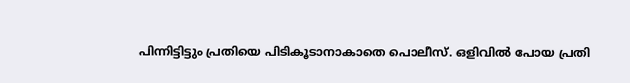പിന്നിട്ടിട്ടും പ്രതിയെ പിടികൂടാനാകാതെ പൊലീസ്. ഒളിവിൽ പോയ പ്രതി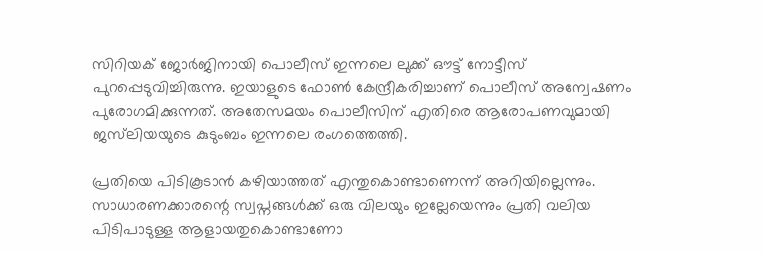സിറിയക് ജോർജിനായി പൊലീസ് ഇന്നലെ ലുക്ക്‌ ഔട്ട്‌ നോട്ടീസ് പുറപ്പെടുവിച്ചിരുന്നു. ഇയാളുടെ ഫോൺ കേന്ദ്രീകരിച്ചാണ് പൊലീസ് അന്വേഷണം പുരോഗമിക്കുന്നത്. അതേസമയം പൊലീസിന് എതിരെ ആരോപണവുമായി ജസ്‌ലിയയുടെ കുടുംബം ഇന്നലെ രംഗത്തെത്തി.

പ്രതിയെ പിടികൂടാന്‍ കഴിയാത്തത് എന്തുകൊണ്ടാണെന്ന് അറിയില്ലെന്നും. സാധാരണക്കാരന്റെ സ്വപ്നങ്ങള്‍ക്ക് ഒരു വിലയും ഇല്ലേയെന്നും പ്രതി വലിയ പിടിപാടുള്ള ആളായതുകൊണ്ടാണോ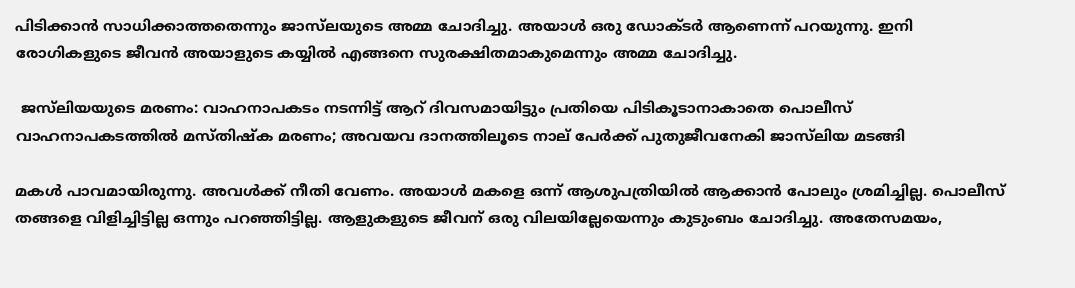പിടിക്കാന്‍ സാധിക്കാത്തതെന്നും ജാസ്‌ലയുടെ അമ്മ ചോദിച്ചു. അയാള്‍ ഒരു ഡോക്ടര്‍ ആണെന്ന് പറയുന്നു. ഇനി രോഗികളുടെ ജീവന്‍ അയാളുടെ കയ്യില്‍ എങ്ങനെ സുരക്ഷിതമാകുമെന്നും അമ്മ ചോദിച്ചു.

 ജസ്‌ലിയയുടെ മരണം: വാഹനാപകടം നടന്നിട്ട് ആറ് ദിവസമായിട്ടും പ്രതിയെ പിടികൂടാനാകാതെ പൊലീസ്
വാഹനാപകടത്തിൽ മസ്‌തിഷ്ക മരണം; അവയവ ദാനത്തിലൂടെ നാല് പേർക്ക് പുതുജീവനേകി ജാസ്‌ലിയ മടങ്ങി

മകള്‍ പാവമായിരുന്നു. അവള്‍ക്ക് നീതി വേണം. അയാള്‍ മകളെ ഒന്ന് ആശുപത്രിയില്‍ ആക്കാന്‍ പോലും ശ്രമിച്ചില്ല. പൊലീസ് തങ്ങളെ വിളിച്ചിട്ടില്ല ഒന്നും പറഞ്ഞിട്ടില്ല. ആളുകളുടെ ജീവന് ഒരു വിലയില്ലേയെന്നും കുടുംബം ചോദിച്ചു. അതേസമയം,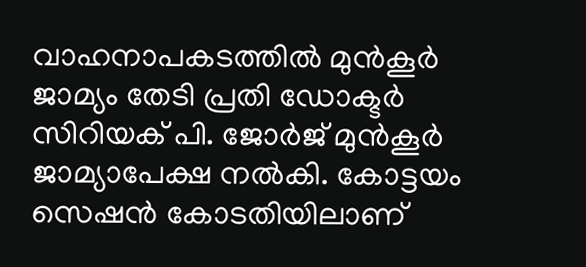വാഹനാപകടത്തില്‍ മുന്‍കൂര്‍ ജാമ്യം തേടി പ്രതി ഡോക്ടര്‍ സിറിയക് പി. ജോര്‍ജ് മുന്‍കൂര്‍ ജാമ്യാപേക്ഷ നല്‍കി. കോട്ടയം സെഷന്‍ കോടതിയിലാണ്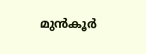മുന്‍കൂര്‍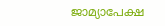ജാമ്യാപേക്ഷ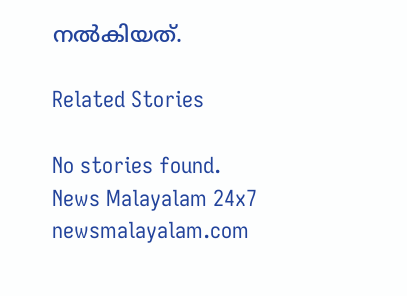നല്‍കിയത്.

Related Stories

No stories found.
News Malayalam 24x7
newsmalayalam.com